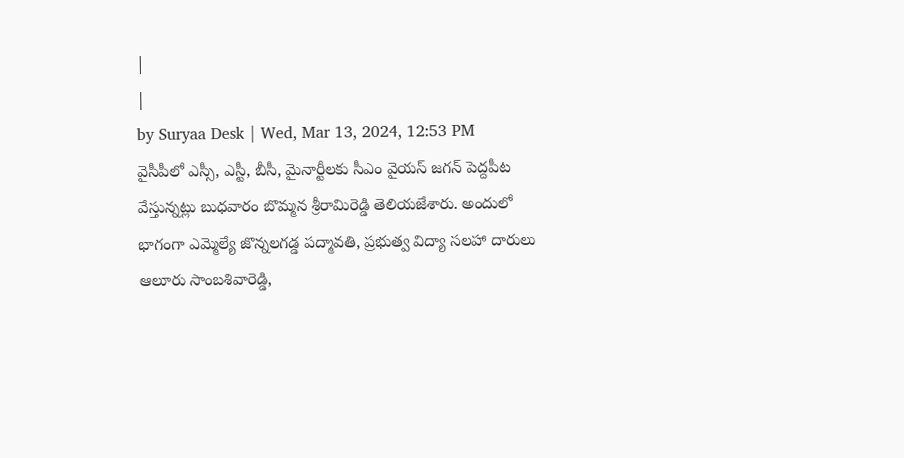|
|
by Suryaa Desk | Wed, Mar 13, 2024, 12:53 PM
వైసీపీలో ఎస్సీ, ఎస్టీ, బీసీ, మైనార్టీలకు సీఎం వైయస్ జగన్ పెద్దపీట వేస్తున్నట్లు బుధవారం బొమ్మన శ్రీరామిరెడ్డి తెలియజేశారు. అందులో భాగంగా ఎమ్మెల్యే జొన్నలగడ్డ పద్మావతి, ప్రభుత్వ విద్యా సలహా దారులు ఆలూరు సాంబశివారెడ్డి,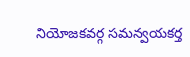నియోజకవర్గ సమన్వయకర్త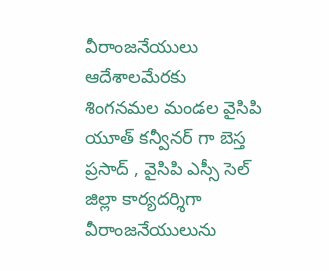వీరాంజనేయులు ఆదేశాలమేరకు శింగనమల మండల వైసిపి యూత్ కన్వీనర్ గా బెస్త ప్రసాద్ , వైసిపి ఎస్సీ సెల్ జిల్లా కార్యదర్శిగా వీరాంజనేయులును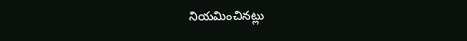నియమించినట్లు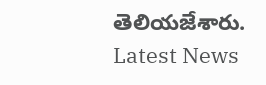తెలియజేశారు.
Latest News